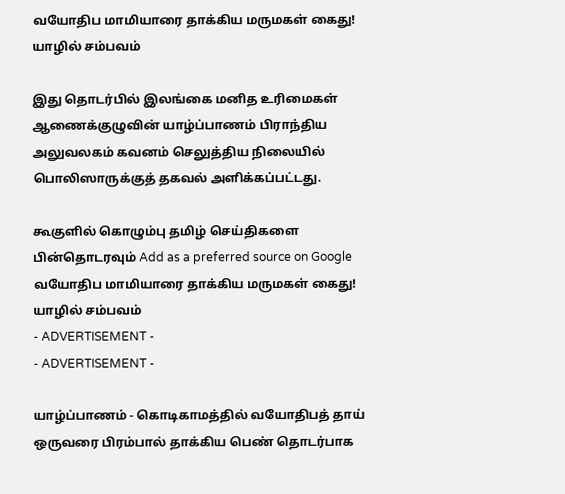வயோதிப மாமியாரை தாக்கிய மருமகள் கைது! யாழில் சம்பவம்

இது தொடர்பில் இலங்கை மனித உரிமைகள் ஆணைக்குழுவின் யாழ்ப்பாணம் பிராந்திய அலுவலகம் கவனம் செலுத்திய நிலையில் பொலிஸாருக்குத் தகவல் அளிக்கப்பட்டது.

கூகுளில் கொழும்பு தமிழ் செய்திகளை பின்தொடரவும் Add as a preferred source on Google
வயோதிப மாமியாரை தாக்கிய மருமகள் கைது! யாழில் சம்பவம்
- ADVERTISEMENT -
- ADVERTISEMENT -

யாழ்ப்பாணம் - கொடிகாமத்தில் வயோதிபத் தாய் ஒருவரை பிரம்பால் தாக்கிய பெண் தொடர்பாக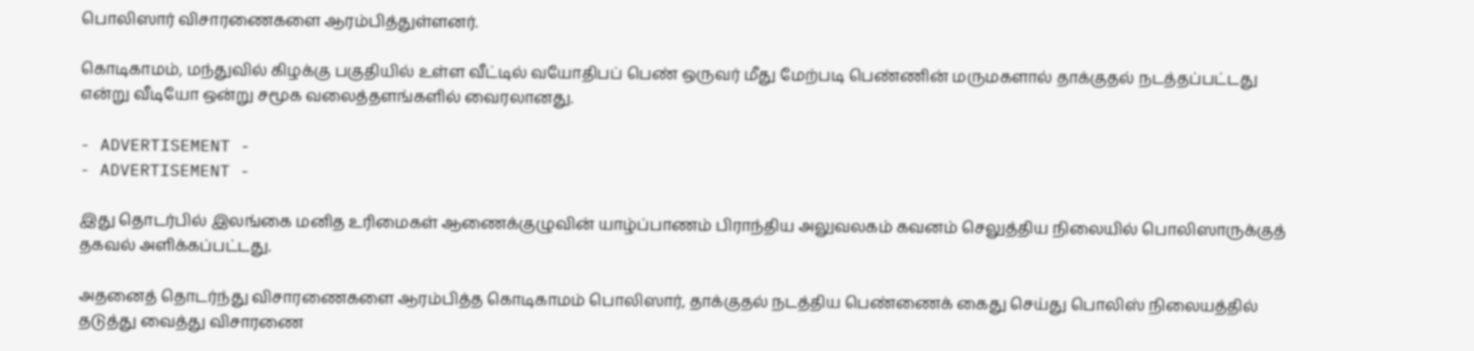பொலிஸார் விசாரணைகளை ஆரம்பித்துள்ளனர்.

கொடிகாமம், மந்துவில் கிழக்கு பகுதியில் உள்ள வீட்டில் வயோதிபப் பெண் ஒருவர் மீது மேற்படி பெண்ணின் மருமகளால் தாக்குதல் நடத்தப்பட்டது என்று வீடியோ ஒன்று சமூக வலைத்தளங்களில் வைரலானது.

- ADVERTISEMENT -
- ADVERTISEMENT -

இது தொடர்பில் இலங்கை மனித உரிமைகள் ஆணைக்குழுவின் யாழ்ப்பாணம் பிராந்திய அலுவலகம் கவனம் செலுத்திய நிலையில் பொலிஸாருக்குத்
தகவல் அளிக்கப்பட்டது.

அதனைத் தொடர்ந்து விசாரணைகளை ஆரம்பித்த கொடிகாமம் பொலிஸார், தாக்குதல் நடத்திய பெண்ணைக் கைது செய்து பொலிஸ் நிலையத்தில்
தடுத்து வைத்து விசாரணை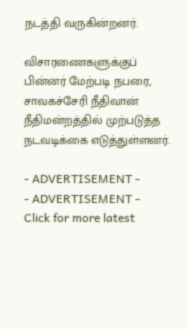நடத்தி வருகின்றனர்.

விசாரணைகளுக்குப் பின்னர் மேற்படி நபரை, சாவகச்சேரி நீதிவான் நீதிமன்றத்தில் முற்படுத்த நடவடிக்கை எடுத்துள்ளனர்.

- ADVERTISEMENT -
- ADVERTISEMENT -
Click for more latest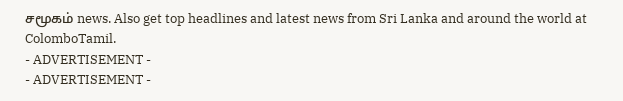சமூகம் news. Also get top headlines and latest news from Sri Lanka and around the world at ColomboTamil.
- ADVERTISEMENT -
- ADVERTISEMENT -